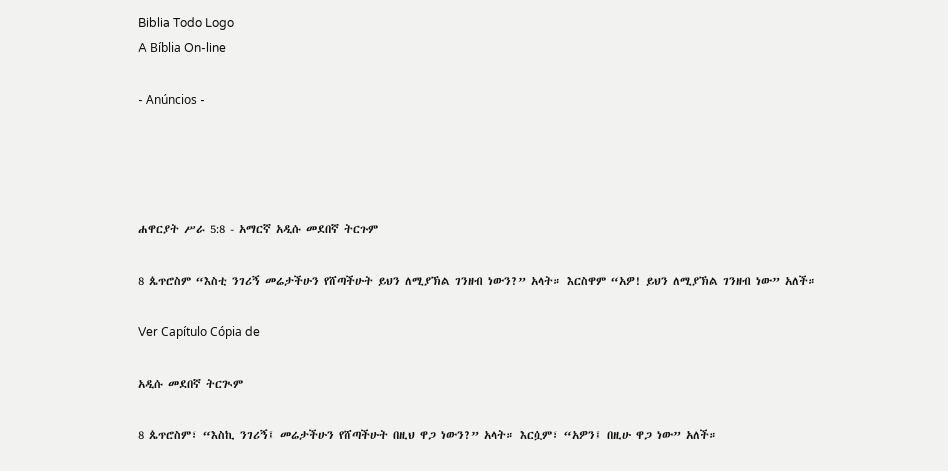Biblia Todo Logo
A Bíblia On-line

- Anúncios -




ሐዋርያት ሥራ 5:8 - አማርኛ አዲሱ መደበኛ ትርጉም

8 ጴጥሮስም “እስቲ ንገሪኝ መሬታችሁን የሸጣችሁት ይህን ለሚያኽል ገንዘብ ነውን?” አላት። እርስዋም “አዎ! ይህን ለሚያኽል ገንዘብ ነው” አለች።

Ver Capítulo Cópia de

አዲሱ መደበኛ ትርጒም

8 ጴጥሮስም፣ “እስኪ ንገሪኝ፤ መሬታችሁን የሸጣችሁት በዚህ ዋጋ ነውን?” አላት። እርሷም፣ “አዎን፤ በዚሁ ዋጋ ነው” አለች።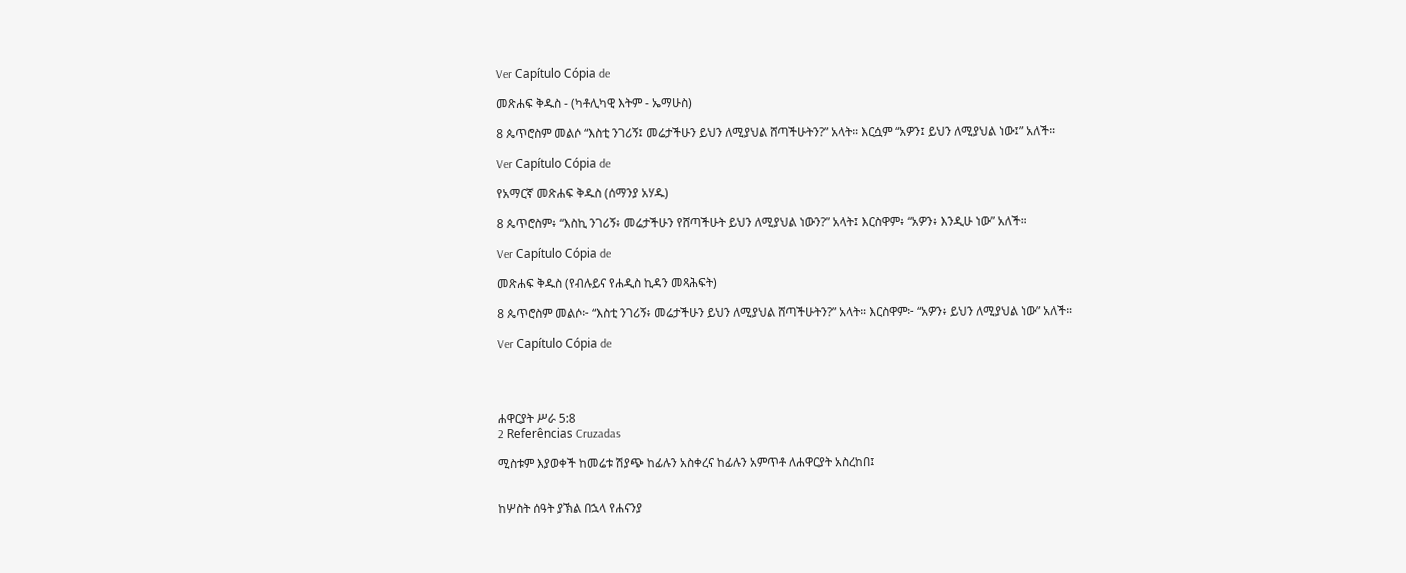Ver Capítulo Cópia de

መጽሐፍ ቅዱስ - (ካቶሊካዊ እትም - ኤማሁስ)

8 ጴጥሮስም መልሶ “እስቲ ንገሪኝ፤ መሬታችሁን ይህን ለሚያህል ሸጣችሁትን?” አላት። እርሷም “አዎን፤ ይህን ለሚያህል ነው፤” አለች።

Ver Capítulo Cópia de

የአማርኛ መጽሐፍ ቅዱስ (ሰማንያ አሃዱ)

8 ጴጥሮስም፥ “እስኪ ንገሪኝ፥ መሬታችሁን የሸጣችሁት ይህን ለሚያህል ነውን?” አላት፤ እርስዋም፥ “አዎን፥ እንዲሁ ነው” አለች።

Ver Capítulo Cópia de

መጽሐፍ ቅዱስ (የብሉይና የሐዲስ ኪዳን መጻሕፍት)

8 ጴጥሮስም መልሶ፦ “እስቲ ንገሪኝ፥ መሬታችሁን ይህን ለሚያህል ሸጣችሁትን?” አላት። እርስዋም፦ “አዎን፥ ይህን ለሚያህል ነው” አለች።

Ver Capítulo Cópia de




ሐዋርያት ሥራ 5:8
2 Referências Cruzadas

ሚስቱም እያወቀች ከመሬቱ ሽያጭ ከፊሉን አስቀረና ከፊሉን አምጥቶ ለሐዋርያት አስረከበ፤


ከሦስት ሰዓት ያኽል በኋላ የሐናንያ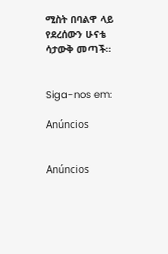ሚስት በባልዋ ላይ የደረሰውን ሁናቴ ሳታውቅ መጣች።


Siga-nos em:

Anúncios


Anúncios